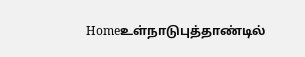Homeஉள்நாடுபுத்தாண்டில்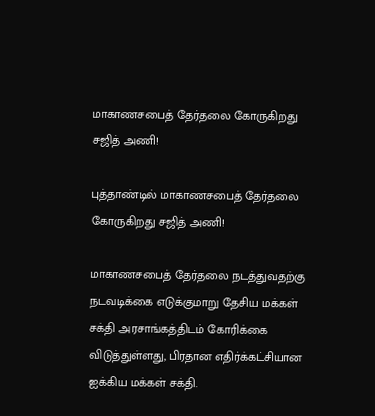மாகாணசபைத் தேர்தலை கோருகிறது சஜித் அணி!

புத்தாண்டில் மாகாணசபைத் தேர்தலை கோருகிறது சஜித் அணி!

மாகாணசபைத் தேர்தலை நடத்துவதற்கு நடவடிக்கை எடுக்குமாறு தேசிய மக்கள் சக்தி அரசாங்கத்திடம் கோரிக்கை விடுத்துள்ளது, பிரதான எதிர்க்கட்சியான ஐக்கிய மக்கள் சக்தி.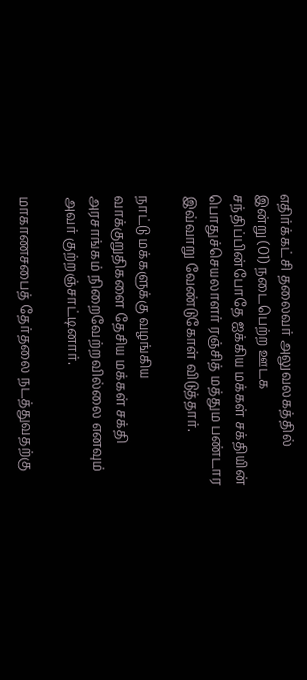எதிர்க்கட்சி தலைவர் அலுவலகத்தில் இன்று (01) நடைபெற்ற ஊடக சந்திப்பின்போதே ஐக்கிய மக்கள் சக்தியின் பொதுச்செயலாளர் ரஞ்சித் மத்தும பண்டார இவ்வாறு வேண்டுகோள் விடுத்தார்.

நாட்டு மக்களுக்கு வழங்கிய வாக்குறுதிகளை தேசிய மக்கள் சக்தி அரசாங்கம் நிறைவேற்றவில்லை எனவும் அவர் குற்றஞ்சாட்டினார்.

மாகாணசபைத் தேர்தலை நடத்துவதற்கு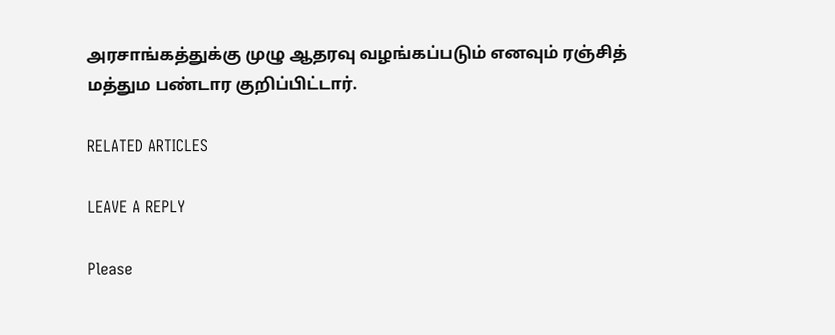அரசாங்கத்துக்கு முழு ஆதரவு வழங்கப்படும் எனவும் ரஞ்சித் மத்தும பண்டார குறிப்பிட்டார்.

RELATED ARTICLES

LEAVE A REPLY

Please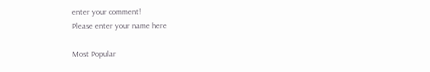enter your comment!
Please enter your name here

Most Popular